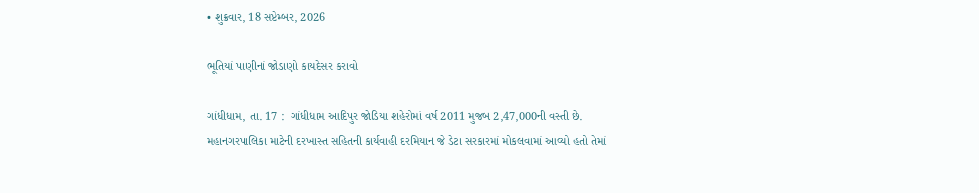• શુક્રવાર, 18 સપ્ટેમ્બર, 2026

ભૂતિયાં પાણીનાં જોડાણો કાયદેસર કરાવો

ગાંધીધામ, તા. 17 :  ગાંધીધામ આદિપુર જોડિયા શહેરોમાં વર્ષ 2011 મુજબ 2,47,000ની વસ્તી છે. મહાનગરપાલિકા માટેની દરખાસ્ત સહિતની કાર્યવાહી દરમિયાન જે ડેટા સરકારમાં મોકલવામાં આવ્યો હતો તેમાં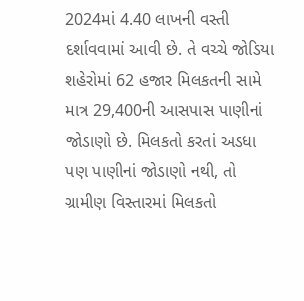2024માં 4.40 લાખની વસ્તી દર્શાવવામાં આવી છે. તે વચ્ચે જોડિયા શહેરોમાં 62 હજાર મિલકતની સામે માત્ર 29,400ની આસપાસ પાણીનાં જોડાણો છે. મિલકતો કરતાં અડધા પણ પાણીનાં જોડાણો નથી, તો ગ્રામીણ વિસ્તારમાં મિલકતો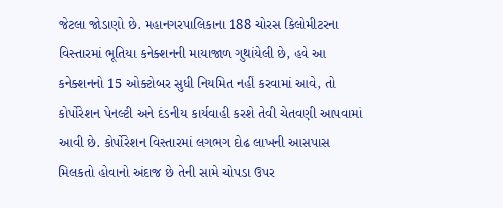જેટલા જોડાણો છે. મહાનગરપાલિકાના 188 ચોરસ કિલોમીટરના વિસ્તારમાં ભૂતિયા કનેક્શનની માયાજાળ ગુથાંયેલી છે, હવે આ કનેક્શનનો 15 ઓક્ટોબર સુધી નિયમિત નહીં કરવામાં આવે, તો કોર્પોરેશન પેનલ્ટી અને દંડનીય કાર્યવાહી કરશે તેવી ચેતવણી આપવામાં આવી છે. કોર્પોરેશન વિસ્તારમાં લગભગ દોઢ લાખની આસપાસ મિલકતો હોવાનો અંદાજ છે તેની સામે ચોપડા ઉપર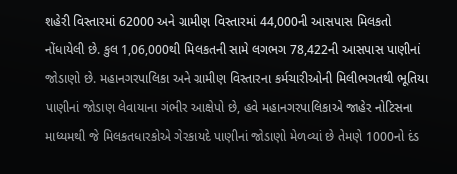શહેરી વિસ્તારમાં 62000 અને ગ્રામીણ વિસ્તારમાં 44,000ની આસપાસ મિલકતો નોંધાયેલી છે. કુલ 1,06,000થી મિલકતની સામે લગભગ 78,422ની આસપાસ પાણીનાં જોડાણો છે. મહાનગરપાલિકા અને ગ્રામીણ વિસ્તારના કર્મચારીઓની મિલીભગતથી ભૂતિયા પાણીનાં જોડાણ લેવાયાના ગંભીર આક્ષેપો છે, હવે મહાનગરપાલિકાએ જાહેર નોટિસના માધ્યમથી જે મિલકતધારકોએ ગેરકાયદે પાણીનાં જોડાણો મેળવ્યાં છે તેમણે 1000નો દંડ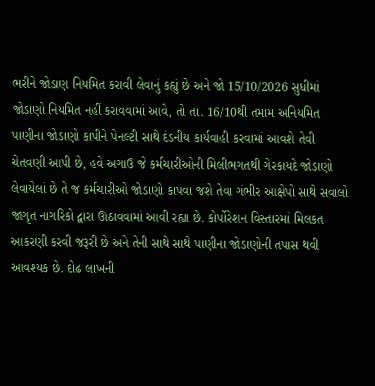ભરીને જોડાણ નિયમિત કરાવી લેવાનું કહ્યું છે અને જો 15/10/2026 સુધીમાં જોડાણો નિયમિત નહીં કરાવવામાં આવે, તો તા. 16/10થી તમામ અનિયમિત પાણીના જોડાણો કાપીને પેનલ્ટી સાથે દંડનીય કાર્યવાહી કરવામાં આવશે તેવી ચેતવણી આપી છે, હવે અગાઉ જે કર્મચારીઓની મિલીભગતથી ગેરકાયદે જોડાણો લેવાયેલાં છે તે જ કર્મચારીઓ જોડાણો કાપવા જશે તેવા ગંભીર આક્ષેપો સાથે સવાલો જાગૃત નાગરિકો દ્વારા ઊઠાવવામાં આવી રહ્યા છે. કોર્પોરેશન વિસ્તારમાં મિલકત આકરણી કરવી જરૂરી છે અને તેની સાથે સાથે પાણીના જોડાણોની તપાસ થવી આવશ્યક છે. દોઢ લાખની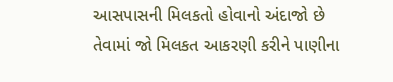આસપાસની મિલકતો હોવાનો અંદાજો છે તેવામાં જો મિલકત આકરણી કરીને પાણીના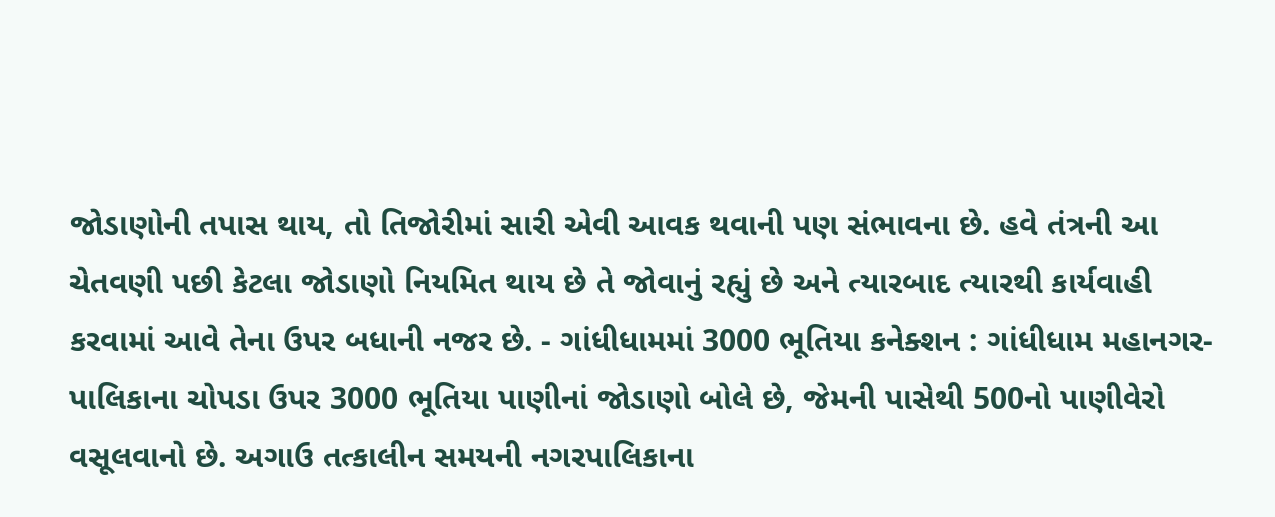જોડાણોની તપાસ થાય, તો તિજોરીમાં સારી એવી આવક થવાની પણ સંભાવના છે. હવે તંત્રની આ ચેતવણી પછી કેટલા જોડાણો નિયમિત થાય છે તે જોવાનું રહ્યું છે અને ત્યારબાદ ત્યારથી કાર્યવાહી કરવામાં આવે તેના ઉપર બધાની નજર છે. - ગાંધીધામમાં 3000 ભૂતિયા કનેક્શન : ગાંધીધામ મહાનગર-પાલિકાના ચોપડા ઉપર 3000 ભૂતિયા પાણીનાં જોડાણો બોલે છે, જેમની પાસેથી 500નો પાણીવેરો વસૂલવાનો છે. અગાઉ તત્કાલીન સમયની નગરપાલિકાના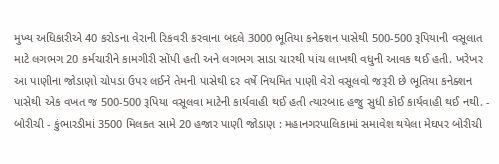મુખ્ય અધિકારીએ 40 કરોડના વેરાની રિકવરી કરવાના બદલે 3000 ભૂતિયા કનેક્શન પાસેથી 500-500 રૂપિયાની વસૂલાત માટે લગભગ 20 કર્મચારીને કામગીરી સોંપી હતી અને લગભગ સાડા ચારથી પાંચ લાખથી વધુની આવક થઈ હતી. ખરેખર આ પાણીના જોડાણો ચોપડા ઉપર લઈને તેમની પાસેથી દર વર્ષે નિયમિત પાણી વેરો વસૂલવો જરૂરી છે ભૂતિયા કનેક્શન પાસેથી એક વખત જ 500-500 રૂપિયા વસૂલવા માટેની કાર્યવાહી થઈ હતી ત્યારબાદ હજુ સુધી કોઈ કાર્યવાહી થઈ નથી. - બોરીચી - કુંભારડીમાં 3500 મિલકત સામે 20 હજાર પાણી જોડાણ : મહાનગરપાલિકામાં સમાવેશ થયેલા મેઘપર બોરીચી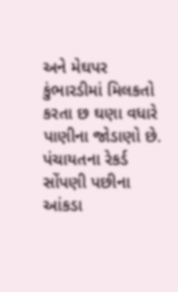અને મેઘપર કુંભારડીમાં મિલકતો કરતા છ ઘણા વધારે પાણીના જોડાણો છે. પંચાયતના રેકર્ડ સોંપણી પછીના આંકડા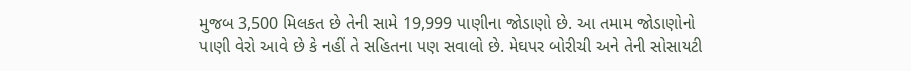મુજબ 3,500 મિલકત છે તેની સામે 19,999 પાણીના જોડાણો છે. આ તમામ જોડાણોનો પાણી વેરો આવે છે કે નહીં તે સહિતના પણ સવાલો છે. મેઘપર બોરીચી અને તેની સોસાયટી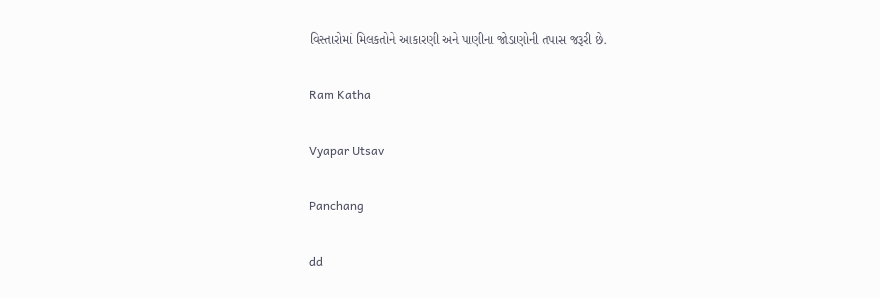વિસ્તારોમાં મિલકતોને આકારણી અને પાણીના જોડાણોની તપાસ જરૂરી છે.

Ram Katha

Vyapar Utsav

Panchang

dd